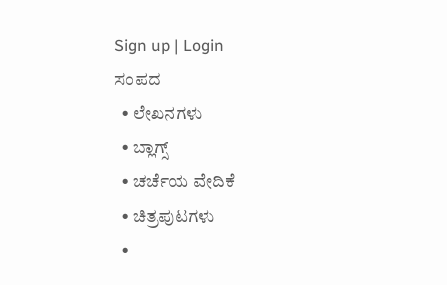Sign up | Login
ಸಂಪದ
  • ಲೇಖನಗಳು
  • ಬ್ಲಾಗ್ಸ್
  • ಚರ್ಚೆಯ ವೇದಿಕೆ
  • ಚಿತ್ರಪುಟಗಳು
  •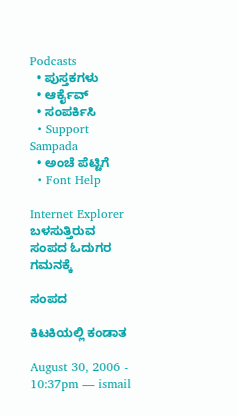Podcasts
  • ಪುಸ್ತಕಗಳು
  • ಆರ್ಕೈವ್
  • ಸಂಪರ್ಕಿಸಿ
  • Support Sampada
  • ಅಂಚೆ ಪೆಟ್ಟಿಗೆ
  • Font Help

Internet Explorer ಬಳಸುತ್ತಿರುವ ಸಂಪದ ಓದುಗರ ಗಮನಕ್ಕೆ

ಸಂಪದ

ಕಿಟಕಿಯಲ್ಲಿ ಕಂಡಾತ

August 30, 2006 - 10:37pm — ismail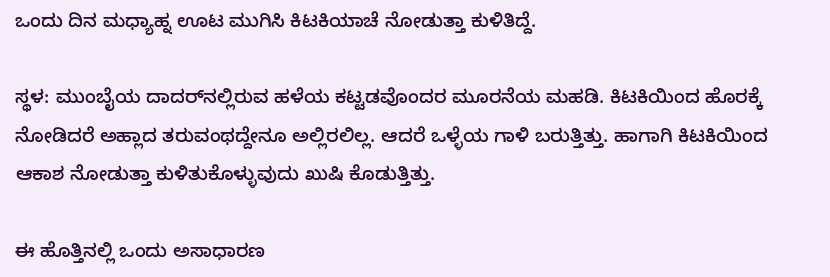ಒಂದು ದಿನ ಮಧ್ಯಾಹ್ನ ಊಟ ಮುಗಿಸಿ ಕಿಟಕಿಯಾಚೆ ನೋಡುತ್ತಾ ಕುಳಿತಿದ್ದೆ.

ಸ್ಥಳ: ಮುಂಬೈಯ ದಾದರ್‌ನಲ್ಲಿರುವ ಹಳೆಯ ಕಟ್ಟಡವೊಂದರ ಮೂರನೆಯ ಮಹಡಿ. ಕಿಟಕಿಯಿಂದ ಹೊರಕ್ಕೆ ನೋಡಿದರೆ ಅಹ್ಲಾದ ತರುವಂಥದ್ದೇನೂ ಅಲ್ಲಿರಲಿಲ್ಲ. ಆದರೆ ಒಳ್ಳೆಯ ಗಾಳಿ ಬರುತ್ತಿತ್ತು. ಹಾಗಾಗಿ ಕಿಟಕಿಯಿಂದ ಆಕಾಶ ನೋಡುತ್ತಾ ಕುಳಿತುಕೊಳ್ಳುವುದು ಖುಷಿ ಕೊಡುತ್ತಿತ್ತು.

ಈ ಹೊತ್ತಿನಲ್ಲಿ ಒಂದು ಅಸಾಧಾರಣ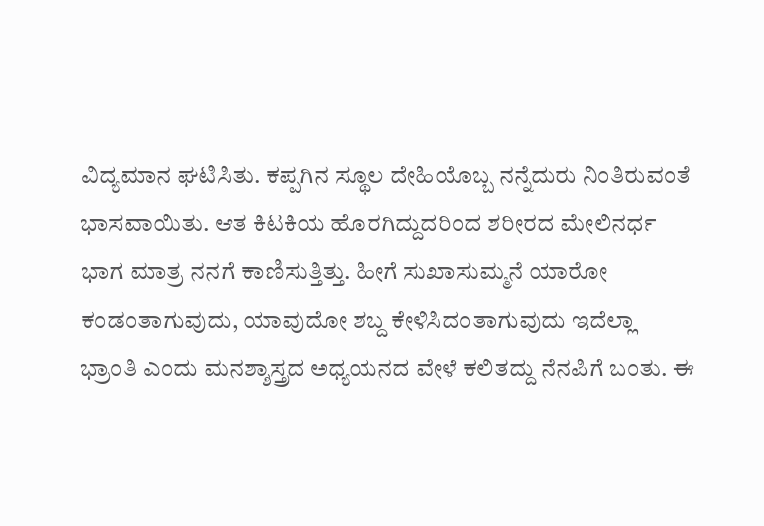ವಿದ್ಯಮಾನ ಘಟಿಸಿತು. ಕಪ್ಪಗಿನ ಸ್ಥೂಲ ದೇಹಿಯೊಬ್ಬ ನನ್ನೆದುರು ನಿಂತಿರುವಂತೆ ಭಾಸವಾಯಿತು. ಆತ ಕಿಟಕಿಯ ಹೊರಗಿದ್ದುದರಿಂದ ಶರೀರದ ಮೇಲಿನರ್ಧ ಭಾಗ ಮಾತ್ರ ನನಗೆ ಕಾಣಿಸುತ್ತಿತ್ತು. ಹೀಗೆ ಸುಖಾಸುಮ್ಮನೆ ಯಾರೋ ಕಂಡಂತಾಗುವುದು, ಯಾವುದೋ ಶಬ್ದ ಕೇಳಿಸಿದಂತಾಗುವುದು ಇದೆಲ್ಲಾ ಭ್ರಾಂತಿ ಎಂದು ಮನಶ್ಶಾಸ್ತ್ರದ ಅಧ್ಯಯನದ ವೇಳೆ ಕಲಿತದ್ದು ನೆನಪಿಗೆ ಬಂತು. ಈ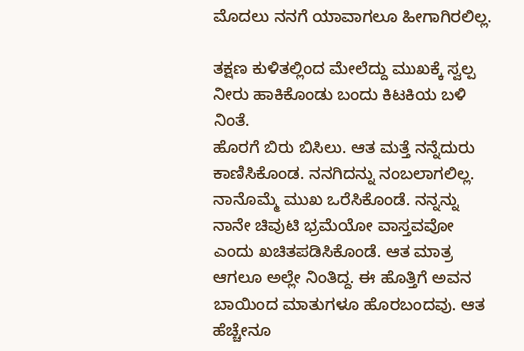ಮೊದಲು ನನಗೆ ಯಾವಾಗಲೂ ಹೀಗಾಗಿರಲಿಲ್ಲ.

ತಕ್ಷಣ ಕುಳಿತಲ್ಲಿಂದ ಮೇಲೆದ್ದು ಮುಖಕ್ಕೆ ಸ್ವಲ್ಪ ನೀರು ಹಾಕಿಕೊಂಡು ಬಂದು ಕಿಟಕಿಯ ಬಳಿ ನಿಂತೆ.
ಹೊರಗೆ ಬಿರು ಬಿಸಿಲು. ಆತ ಮತ್ತೆ ನನ್ನೆದುರು ಕಾಣಿಸಿಕೊಂಡ. ನನಗಿದನ್ನು ನಂಬಲಾಗಲಿಲ್ಲ. ನಾನೊಮ್ಮೆ ಮುಖ ಒರೆಸಿಕೊಂಡೆ. ನನ್ನನ್ನು ನಾನೇ ಚಿವುಟಿ ಭ್ರಮೆಯೋ ವಾಸ್ತವವೋ ಎಂದು ಖಚಿತಪಡಿಸಿಕೊಂಡೆ. ಆತ ಮಾತ್ರ ಆಗಲೂ ಅಲ್ಲೇ ನಿಂತಿದ್ದ. ಈ ಹೊತ್ತಿಗೆ ಅವನ ಬಾಯಿಂದ ಮಾತುಗಳೂ ಹೊರಬಂದವು. ಆತ ಹೆಚ್ಚೇನೂ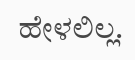ಹೇಳಲಿಲ್ಲ.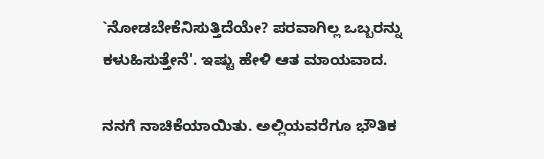`ನೋಡಬೇಕೆನಿಸುತ್ತಿದೆಯೇ? ಪರವಾಗಿಲ್ಲ ಒಬ್ಬರನ್ನು ಕಳುಹಿಸುತ್ತೇನೆ'. ಇಷ್ಟು ಹೇಳಿ ಆತ ಮಾಯವಾದ.

ನನಗೆ ನಾಚಿಕೆಯಾಯಿತು. ಅಲ್ಲಿಯವರೆಗೂ ಭೌತಿಕ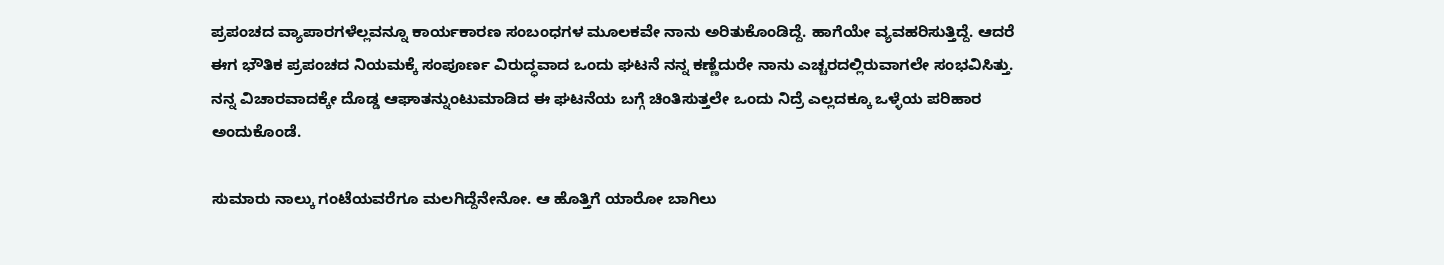ಪ್ರಪಂಚದ ವ್ಯಾಪಾರಗಳೆಲ್ಲವನ್ನೂ ಕಾರ್ಯಕಾರಣ ಸಂಬಂಧಗಳ ಮೂಲಕವೇ ನಾನು ಅರಿತುಕೊಂಡಿದ್ದೆ. ಹಾಗೆಯೇ ವ್ಯವಹರಿಸುತ್ತಿದ್ದೆ. ಆದರೆ ಈಗ ಭೌತಿಕ ಪ್ರಪಂಚದ ನಿಯಮಕ್ಕೆ ಸಂಪೂರ್ಣ ವಿರುದ್ಧವಾದ ಒಂದು ಘಟನೆ ನನ್ನ ಕಣ್ಣೆದುರೇ ನಾನು ಎಚ್ಚರದಲ್ಲಿರುವಾಗಲೇ ಸಂಭವಿಸಿತ್ತು. ನನ್ನ ವಿಚಾರವಾದಕ್ಕೇ ದೊಡ್ಡ ಆಘಾತನ್ನುಂಟುಮಾಡಿದ ಈ ಘಟನೆಯ ಬಗ್ಗೆ ಚಿಂತಿಸುತ್ತಲೇ ಒಂದು ನಿದ್ರೆ ಎಲ್ಲದಕ್ಕೂ ಒಳ್ಳೆಯ ಪರಿಹಾರ ಅಂದುಕೊಂಡೆ.

ಸುಮಾರು ನಾಲ್ಕು ಗಂಟೆಯವರೆಗೂ ಮಲಗಿದ್ದೆನೇನೋ. ಆ ಹೊತ್ತಿಗೆ ಯಾರೋ ಬಾಗಿಲು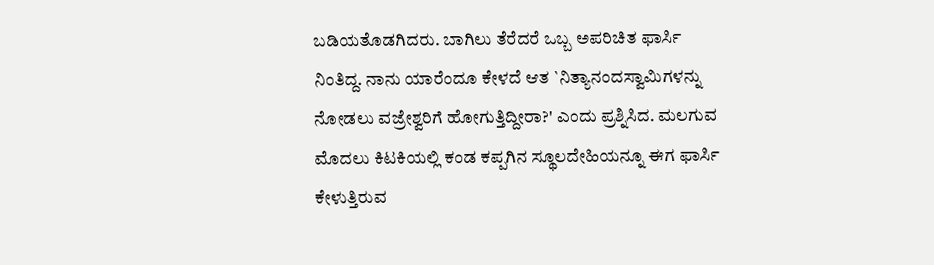ಬಡಿಯತೊಡಗಿದರು. ಬಾಗಿಲು ತೆರೆದರೆ ಒಬ್ಬ ಅಪರಿಚಿತ ಫಾರ್ಸಿ ನಿಂತಿದ್ದ. ನಾನು ಯಾರೆಂದೂ ಕೇಳದೆ ಆತ `ನಿತ್ಯಾನಂದಸ್ವಾಮಿಗಳನ್ನು ನೋಡಲು ವಜ್ರೇಶ್ವರಿಗೆ ಹೋಗುತ್ತಿದ್ದೀರಾ?' ಎಂದು ಪ್ರಶ್ನಿಸಿದ. ಮಲಗುವ ಮೊದಲು ಕಿಟಕಿಯಲ್ಲಿ ಕಂಡ ಕಪ್ಪಗಿನ ಸ್ಥೂಲದೇಹಿಯನ್ನೂ ಈಗ ಫಾರ್ಸಿ ಕೇಳುತ್ತಿರುವ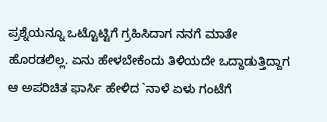ಪ್ರಶ್ನೆಯನ್ನೂ ಒಟ್ಟೊಟ್ಟಿಗೆ ಗ್ರಹಿಸಿದಾಗ ನನಗೆ ಮಾತೇ ಹೊರಡಲಿಲ್ಲ. ಏನು ಹೇಳಬೇಕೆಂದು ತಿಳಿಯದೇ ಒದ್ದಾಡುತ್ತಿದ್ದಾಗ ಆ ಅಪರಿಚಿತ ಫಾರ್ಸಿ ಹೇಳಿದ `ನಾಳೆ ಏಳು ಗಂಟೆಗೆ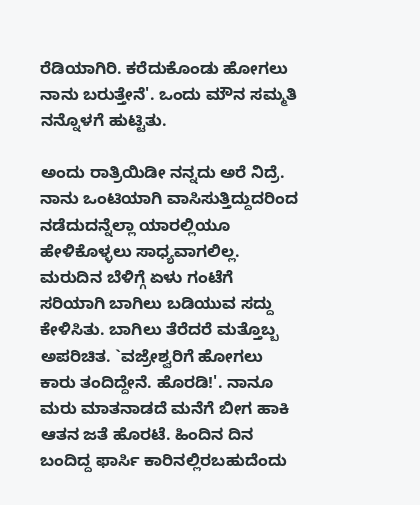ರೆಡಿಯಾಗಿರಿ. ಕರೆದುಕೊಂಡು ಹೋಗಲು ನಾನು ಬರುತ್ತೇನೆ'. ಒಂದು ಮೌನ ಸಮ್ಮತಿ ನನ್ನೊಳಗೆ ಹುಟ್ಟಿತು.

ಅಂದು ರಾತ್ರಿಯಿಡೀ ನನ್ನದು ಅರೆ ನಿದ್ರೆ. ನಾನು ಒಂಟಿಯಾಗಿ ವಾಸಿಸುತ್ತಿದ್ದುದರಿಂದ ನಡೆದುದನ್ನೆಲ್ಲಾ ಯಾರಲ್ಲಿಯೂ ಹೇಳಿಕೊಳ್ಳಲು ಸಾಧ್ಯವಾಗಲಿಲ್ಲ. ಮರುದಿನ ಬೆಳಿಗ್ಗೆ ಏಳು ಗಂಟೆಗೆ ಸರಿಯಾಗಿ ಬಾಗಿಲು ಬಡಿಯುವ ಸದ್ದು ಕೇಳಿಸಿತು. ಬಾಗಿಲು ತೆರೆದರೆ ಮತ್ತೊಬ್ಬ ಅಪರಿಚಿತ. `ವಜ್ರೇಶ್ವರಿಗೆ ಹೋಗಲು ಕಾರು ತಂದಿದ್ದೇನೆ. ಹೊರಡಿ!'. ನಾನೂ ಮರು ಮಾತನಾಡದೆ ಮನೆಗೆ ಬೀಗ ಹಾಕಿ ಆತನ ಜತೆ ಹೊರಟೆ. ಹಿಂದಿನ ದಿನ ಬಂದಿದ್ದ ಫಾರ್ಸಿ ಕಾರಿನಲ್ಲಿರಬಹುದೆಂದು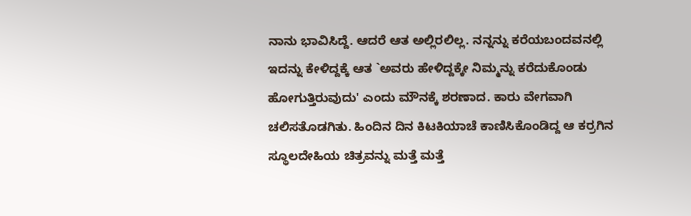ನಾನು ಭಾವಿಸಿದ್ದೆ. ಆದರೆ ಆತ ಅಲ್ಲಿರಲಿಲ್ಲ. ನನ್ನನ್ನು ಕರೆಯಬಂದವನಲ್ಲಿ ಇದನ್ನು ಕೇಳಿದ್ದಕ್ಕೆ ಆತ `ಅವರು ಹೇಳಿದ್ದಕ್ಕೇ ನಿಮ್ಮನ್ನು ಕರೆದುಕೊಂಡು ಹೋಗುತ್ತಿರುವುದು' ಎಂದು ಮೌನಕ್ಕೆ ಶರಣಾದ. ಕಾರು ವೇಗವಾಗಿ ಚಲಿಸತೊಡಗಿತು. ಹಿಂದಿನ ದಿನ ಕಿಟಕಿಯಾಚೆ ಕಾಣಿಸಿಕೊಂಡಿದ್ದ ಆ ಕರ್ರಗಿನ ಸ್ಥೂಲದೇಹಿಯ ಚಿತ್ರವನ್ನು ಮತ್ತೆ ಮತ್ತೆ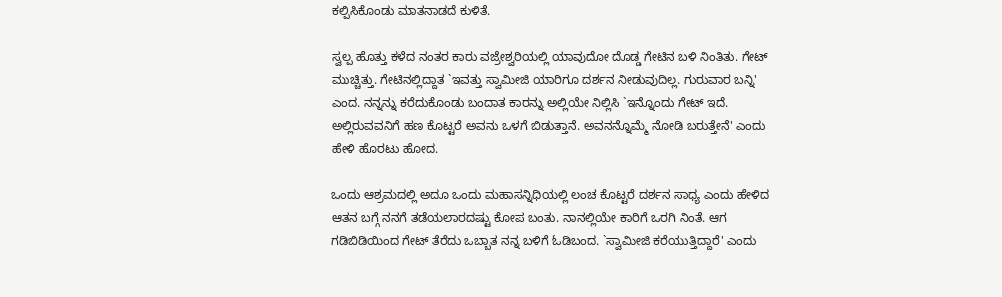ಕಲ್ಪಿಸಿಕೊಂಡು ಮಾತನಾಡದೆ ಕುಳಿತೆ.

ಸ್ವಲ್ಪ ಹೊತ್ತು ಕಳೆದ ನಂತರ ಕಾರು ವಜ್ರೇಶ್ವರಿಯಲ್ಲಿ ಯಾವುದೋ ದೊಡ್ಡ ಗೇಟಿನ ಬಳಿ ನಿಂತಿತು. ಗೇಟ್‌ ಮುಚ್ಚಿತ್ತು. ಗೇಟಿನಲ್ಲಿದ್ದಾತ `ಇವತ್ತು ಸ್ವಾಮೀಜಿ ಯಾರಿಗೂ ದರ್ಶನ ನೀಡುವುದಿಲ್ಲ. ಗುರುವಾರ ಬನ್ನಿ' ಎಂದ. ನನ್ನನ್ನು ಕರೆದುಕೊಂಡು ಬಂದಾತ ಕಾರನ್ನು ಅಲ್ಲಿಯೇ ನಿಲ್ಲಿಸಿ `ಇನ್ನೊಂದು ಗೇಟ್‌ ಇದೆ. ಅಲ್ಲಿರುವವನಿಗೆ ಹಣ ಕೊಟ್ಟರೆ ಅವನು ಒಳಗೆ ಬಿಡುತ್ತಾನೆ. ಅವನನ್ನೊಮ್ಮೆ ನೋಡಿ ಬರುತ್ತೇನೆ' ಎಂದು ಹೇಳಿ ಹೊರಟು ಹೋದ.

ಒಂದು ಆಶ್ರಮದಲ್ಲಿ ಅದೂ ಒಂದು ಮಹಾಸನ್ನಿಧಿಯಲ್ಲಿ ಲಂಚ ಕೊಟ್ಟರೆ ದರ್ಶನ ಸಾಧ್ಯ ಎಂದು ಹೇಳಿದ ಆತನ ಬಗ್ಗೆ ನನಗೆ ತಡೆಯಲಾರದಷ್ಟು ಕೋಪ ಬಂತು. ನಾನಲ್ಲಿಯೇ ಕಾರಿಗೆ ಒರಗಿ ನಿಂತೆ. ಆಗ ಗಡಿಬಿಡಿಯಿಂದ ಗೇಟ್‌ ತೆರೆದು ಒಬ್ಬಾತ ನನ್ನ ಬಳಿಗೆ ಓಡಿಬಂದ. `ಸ್ವಾಮೀಜಿ ಕರೆಯುತ್ತಿದ್ದಾರೆ' ಎಂದು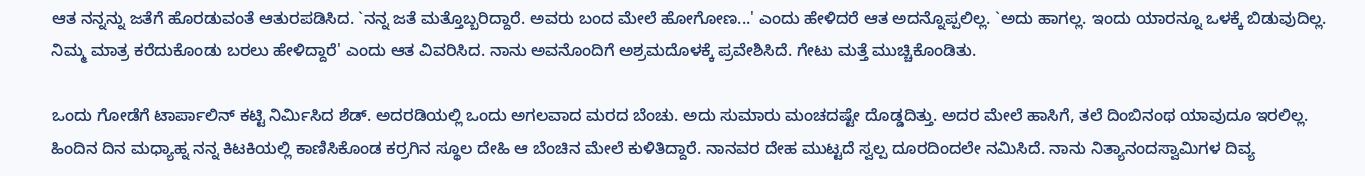ಆತ ನನ್ನನ್ನು ಜತೆಗೆ ಹೊರಡುವಂತೆ ಆತುರಪಡಿಸಿದ. `ನನ್ನ ಜತೆ ಮತ್ತೊಬ್ಬರಿದ್ದಾರೆ. ಅವರು ಬಂದ ಮೇಲೆ ಹೋಗೋಣ...' ಎಂದು ಹೇಳಿದರೆ ಆತ ಅದನ್ನೊಪ್ಪಲಿಲ್ಲ. `ಅದು ಹಾಗಲ್ಲ. ಇಂದು ಯಾರನ್ನೂ ಒಳಕ್ಕೆ ಬಿಡುವುದಿಲ್ಲ. ನಿಮ್ಮ ಮಾತ್ರ ಕರೆದುಕೊಂಡು ಬರಲು ಹೇಳಿದ್ದಾರೆ' ಎಂದು ಆತ ವಿವರಿಸಿದ. ನಾನು ಅವನೊಂದಿಗೆ ಅಶ್ರಮದೊಳಕ್ಕೆ ಪ್ರವೇಶಿಸಿದೆ. ಗೇಟು ಮತ್ತೆ ಮುಚ್ಚಿಕೊಂಡಿತು.

ಒಂದು ಗೋಡೆಗೆ ಟಾರ್ಪಾಲಿನ್‌ ಕಟ್ಟಿ ನಿರ್ಮಿಸಿದ ಶೆಡ್‌. ಅದರಡಿಯಲ್ಲಿ ಒಂದು ಅಗಲವಾದ ಮರದ ಬೆಂಚು. ಅದು ಸುಮಾರು ಮಂಚದಷ್ಟೇ ದೊಡ್ಡದಿತ್ತು. ಅದರ ಮೇಲೆ ಹಾಸಿಗೆ, ತಲೆ ದಿಂಬಿನಂಥ ಯಾವುದೂ ಇರಲಿಲ್ಲ. ಹಿಂದಿನ ದಿನ ಮಧ್ಯಾಹ್ನ ನನ್ನ ಕಿಟಕಿಯಲ್ಲಿ ಕಾಣಿಸಿಕೊಂಡ ಕರ್ರಗಿನ ಸ್ಥೂಲ ದೇಹಿ ಆ ಬೆಂಚಿನ ಮೇಲೆ ಕುಳಿತಿದ್ದಾರೆ. ನಾನವರ ದೇಹ ಮುಟ್ಟದೆ ಸ್ವಲ್ಪ ದೂರದಿಂದಲೇ ನಮಿಸಿದೆ. ನಾನು ನಿತ್ಯಾನಂದಸ್ವಾಮಿಗಳ ದಿವ್ಯ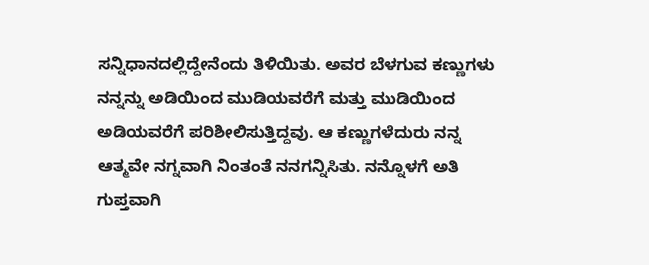ಸನ್ನಿಧಾನದಲ್ಲಿದ್ದೇನೆಂದು ತಿಳಿಯಿತು. ಅವರ ಬೆಳಗುವ ಕಣ್ಣುಗಳು ನನ್ನನ್ನು ಅಡಿಯಿಂದ ಮುಡಿಯವರೆಗೆ ಮತ್ತು ಮುಡಿಯಿಂದ ಅಡಿಯವರೆಗೆ ಪರಿಶೀಲಿಸುತ್ತಿದ್ದವು. ಆ ಕಣ್ಣುಗಳೆದುರು ನನ್ನ ಆತ್ಮವೇ ನಗ್ನವಾಗಿ ನಿಂತಂತೆ ನನಗನ್ನಿಸಿತು. ನನ್ನೊಳಗೆ ಅತಿ ಗುಪ್ತವಾಗಿ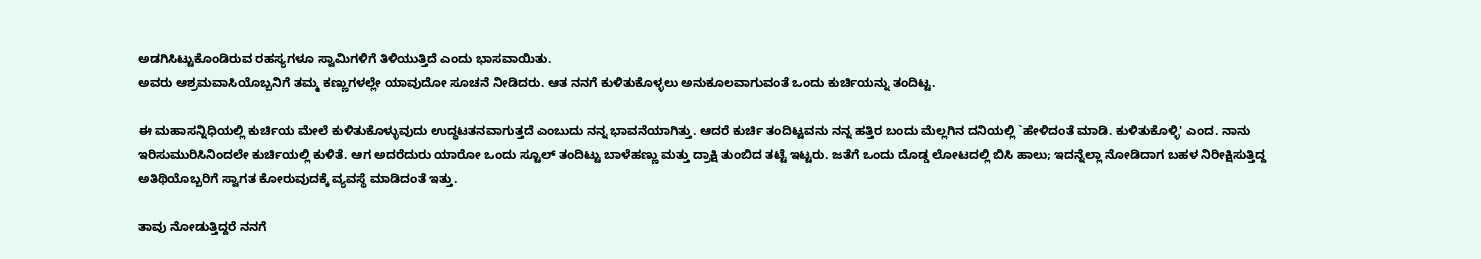ಅಡಗಿಸಿಟ್ಟುಕೊಂಡಿರುವ ರಹಸ್ಯಗಳೂ ಸ್ವಾಮಿಗಳಿಗೆ ತಿಳಿಯುತ್ತಿದೆ ಎಂದು ಭಾಸವಾಯಿತು.
ಅವರು ಆಶ್ರಮವಾಸಿಯೊಬ್ಬನಿಗೆ ತಮ್ಮ ಕಣ್ಣುಗಳಲ್ಲೇ ಯಾವುದೋ ಸೂಚನೆ ನೀಡಿದರು. ಆತ ನನಗೆ ಕುಳಿತುಕೊಳ್ಳಲು ಅನುಕೂಲವಾಗುವಂತೆ ಒಂದು ಕುರ್ಚಿಯನ್ನು ತಂದಿಟ್ಟ.

ಈ ಮಹಾಸನ್ನಿಧಿಯಲ್ಲಿ ಕುರ್ಚಿಯ ಮೇಲೆ ಕುಳಿತುಕೊಳ್ಳುವುದು ಉದ್ಧಟತನವಾಗುತ್ತದೆ ಎಂಬುದು ನನ್ನ ಭಾವನೆಯಾಗಿತ್ತು. ಆದರೆ ಕುರ್ಚಿ ತಂದಿಟ್ಟವನು ನನ್ನ ಹತ್ತಿರ ಬಂದು ಮೆಲ್ಲಗಿನ ದನಿಯಲ್ಲಿ `ಹೇಳಿದಂತೆ ಮಾಡಿ. ಕುಳಿತುಕೊಳ್ಳಿ' ಎಂದ. ನಾನು ಇರಿಸುಮುರಿಸಿನಿಂದಲೇ ಕುರ್ಚಿಯಲ್ಲಿ ಕುಳಿತೆ. ಆಗ ಅದರೆದುರು ಯಾರೋ ಒಂದು ಸ್ಟೂಲ್‌ ತಂದಿಟ್ಟು ಬಾಳೆಹಣ್ಣು ಮತ್ತು ದ್ರಾಕ್ಷಿ ತುಂಬಿದ ತಟ್ಟೆ ಇಟ್ಟರು. ಜತೆಗೆ ಒಂದು ದೊಡ್ಡ ಲೋಟದಲ್ಲಿ ಬಿಸಿ ಹಾಲು; ಇದನ್ನೆಲ್ಲಾ ನೋಡಿದಾಗ ಬಹಳ ನಿರೀಕ್ಷಿಸುತ್ತಿದ್ದ ಅತಿಥಿಯೊಬ್ಬರಿಗೆ ಸ್ವಾಗತ ಕೋರುವುದಕ್ಕೆ ವ್ಯವಸ್ಥೆ ಮಾಡಿದಂತೆ ಇತ್ತು.

ತಾವು ನೋಡುತ್ತಿದ್ದರೆ ನನಗೆ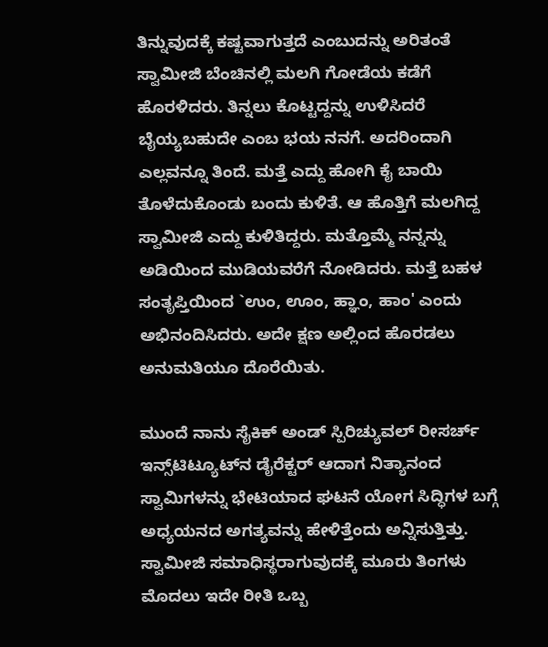ತಿನ್ನುವುದಕ್ಕೆ ಕಷ್ಟವಾಗುತ್ತದೆ ಎಂಬುದನ್ನು ಅರಿತಂತೆ ಸ್ವಾಮೀಜಿ ಬೆಂಚಿನಲ್ಲಿ ಮಲಗಿ ಗೋಡೆಯ ಕಡೆಗೆ ಹೊರಳಿದರು. ತಿನ್ನಲು ಕೊಟ್ಟದ್ದನ್ನು ಉಳಿಸಿದರೆ ಬೈಯ್ಯಬಹುದೇ ಎಂಬ ಭಯ ನನಗೆ. ಅದರಿಂದಾಗಿ ಎಲ್ಲವನ್ನೂ ತಿಂದೆ. ಮತ್ತೆ ಎದ್ದು ಹೋಗಿ ಕೈ ಬಾಯಿ ತೊಳೆದುಕೊಂಡು ಬಂದು ಕುಳಿತೆ. ಆ ಹೊತ್ತಿಗೆ ಮಲಗಿದ್ದ ಸ್ವಾಮೀಜಿ ಎದ್ದು ಕುಳಿತಿದ್ದರು. ಮತ್ತೊಮ್ಮೆ ನನ್ನನ್ನು ಅಡಿಯಿಂದ ಮುಡಿಯವರೆಗೆ ನೋಡಿದರು. ಮತ್ತೆ ಬಹಳ ಸಂತೃಪ್ತಿಯಿಂದ `ಉಂ, ಊಂ, ಹ್ಞಾಂ, ಹಾಂ' ಎಂದು ಅಭಿನಂದಿಸಿದರು. ಅದೇ ಕ್ಷಣ ಅಲ್ಲಿಂದ ಹೊರಡಲು ಅನುಮತಿಯೂ ದೊರೆಯಿತು.

ಮುಂದೆ ನಾನು ಸೈಕಿಕ್‌ ಅಂಡ್‌ ಸ್ಪಿರಿಚ್ಯುವಲ್‌ ರೀಸರ್ಚ್‌ ಇನ್ಸ್‌ಟಿಟ್ಯೂಟ್‌ನ ಡೈರೆಕ್ಟರ್‌ ಆದಾಗ ನಿತ್ಯಾನಂದ ಸ್ವಾಮಿಗಳನ್ನು ಭೇಟಿಯಾದ ಘಟನೆ ಯೋಗ ಸಿದ್ಧಿಗಳ ಬಗ್ಗೆ ಅಧ್ಯಯನದ ಅಗತ್ಯವನ್ನು ಹೇಳಿತ್ತೆಂದು ಅನ್ನಿಸುತ್ತಿತ್ತು.
ಸ್ವಾಮೀಜಿ ಸಮಾಧಿಸ್ಥರಾಗುವುದಕ್ಕೆ ಮೂರು ತಿಂಗಳು ಮೊದಲು ಇದೇ ರೀತಿ ಒಬ್ಬ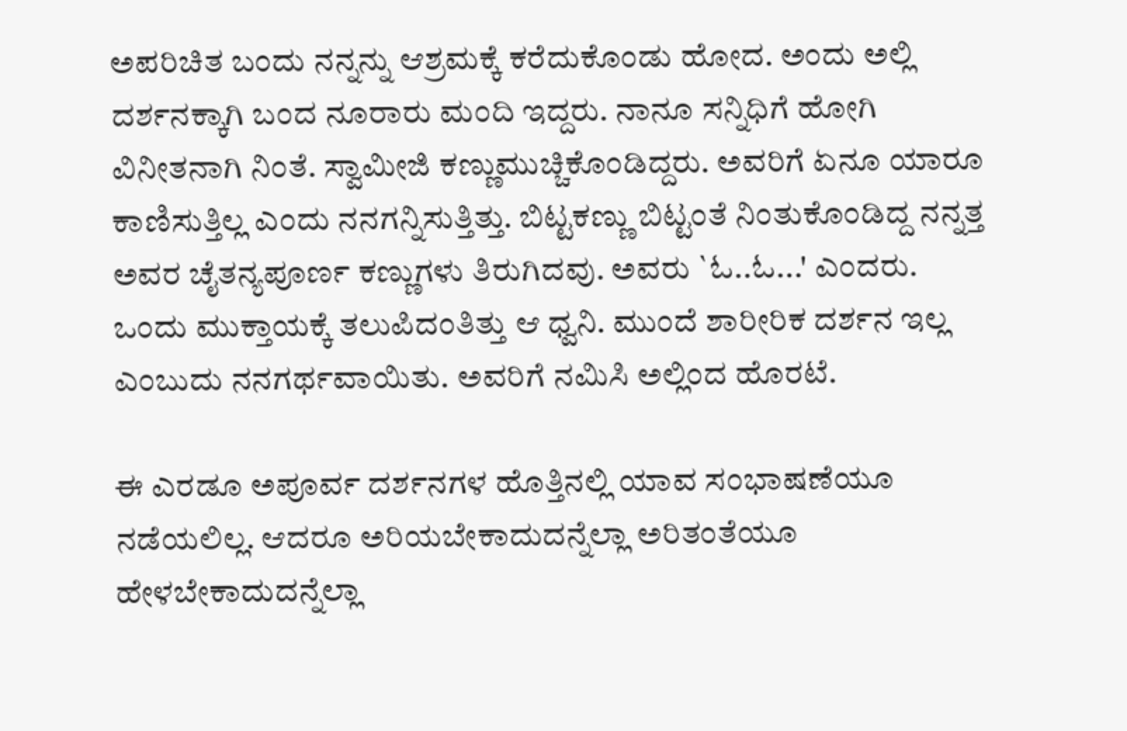ಅಪರಿಚಿತ ಬಂದು ನನ್ನನ್ನು ಆಶ್ರಮಕ್ಕೆ ಕರೆದುಕೊಂಡು ಹೋದ. ಅಂದು ಅಲ್ಲಿ ದರ್ಶನಕ್ಕಾಗಿ ಬಂದ ನೂರಾರು ಮಂದಿ ಇದ್ದರು. ನಾನೂ ಸನ್ನಿಧಿಗೆ ಹೋಗಿ ವಿನೀತನಾಗಿ ನಿಂತೆ. ಸ್ವಾಮೀಜಿ ಕಣ್ಣುಮುಚ್ಚಿಕೊಂಡಿದ್ದರು. ಅವರಿಗೆ ಏನೂ ಯಾರೂ ಕಾಣಿಸುತ್ತಿಲ್ಲ ಎಂದು ನನಗನ್ನಿಸುತ್ತಿತ್ತು. ಬಿಟ್ಟಕಣ್ಣು ಬಿಟ್ಟಂತೆ ನಿಂತುಕೊಂಡಿದ್ದ ನನ್ನತ್ತ ಅವರ ಚೈತನ್ಯಪೂರ್ಣ ಕಣ್ಣುಗಳು ತಿರುಗಿದವು. ಅವರು `ಓ..ಓ...' ಎಂದರು. ಒಂದು ಮುಕ್ತಾಯಕ್ಕೆ ತಲುಪಿದಂತಿತ್ತು ಆ ಧ್ವನಿ. ಮುಂದೆ ಶಾರೀರಿಕ ದರ್ಶನ ಇಲ್ಲ ಎಂಬುದು ನನಗರ್ಥವಾಯಿತು. ಅವರಿಗೆ ನಮಿಸಿ ಅಲ್ಲಿಂದ ಹೊರಟೆ.

ಈ ಎರಡೂ ಅಪೂರ್ವ ದರ್ಶನಗಳ ಹೊತ್ತಿನಲ್ಲಿ ಯಾವ ಸಂಭಾಷಣೆಯೂ ನಡೆಯಲಿಲ್ಲ. ಆದರೂ ಅರಿಯಬೇಕಾದುದನ್ನೆಲ್ಲಾ ಅರಿತಂತೆಯೂ ಹೇಳಬೇಕಾದುದನ್ನೆಲ್ಲಾ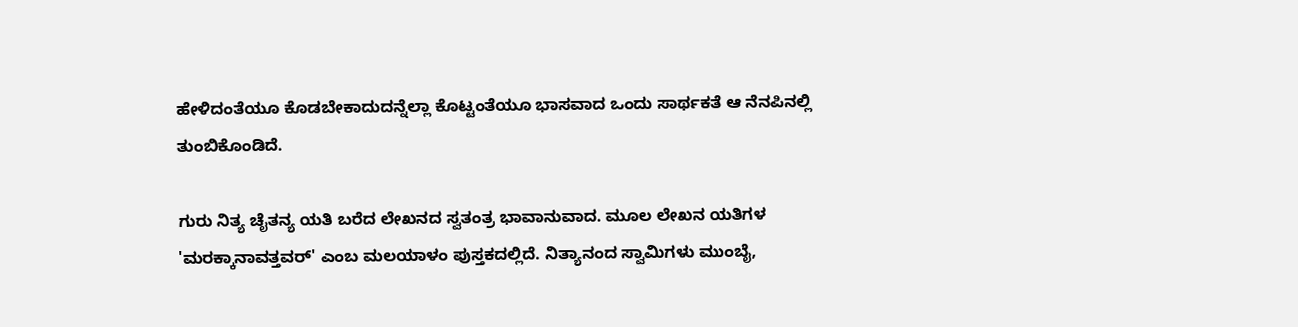ಹೇಳಿದಂತೆಯೂ ಕೊಡಬೇಕಾದುದನ್ನೆಲ್ಲಾ ಕೊಟ್ಟಂತೆಯೂ ಭಾಸವಾದ ಒಂದು ಸಾರ್ಥಕತೆ ಆ ನೆನಪಿನಲ್ಲಿ ತುಂಬಿಕೊಂಡಿದೆ.

ಗುರು ನಿತ್ಯ ಚೈತನ್ಯ ಯತಿ ಬರೆದ ಲೇಖನದ ಸ್ವತಂತ್ರ ಭಾವಾನುವಾದ. ಮೂಲ ಲೇಖನ ಯತಿಗಳ 'ಮರಕ್ಕಾನಾವತ್ತವರ್' ಎಂಬ ಮಲಯಾಳಂ ಪುಸ್ತಕದಲ್ಲಿದೆ. ನಿತ್ಯಾನಂದ ಸ್ವಾಮಿಗಳು ಮುಂಬೈ,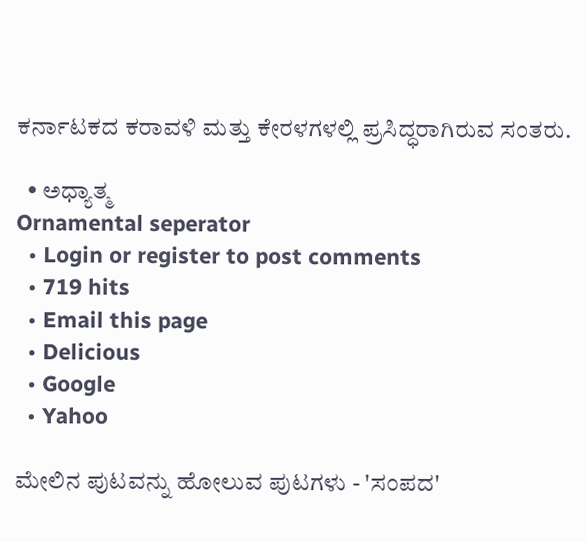ಕರ್ನಾಟಕದ ಕರಾವಳಿ ಮತ್ತು ಕೇರಳಗಳಲ್ಲಿ ಪ್ರಸಿದ್ಧರಾಗಿರುವ ಸಂತರು.

  • ಅಧ್ಯಾತ್ಮ
Ornamental seperator
  • Login or register to post comments
  • 719 hits
  • Email this page
  • Delicious
  • Google
  • Yahoo

ಮೇಲಿನ ಪುಟವನ್ನು ಹೋಲುವ ಪುಟಗಳು - 'ಸಂಪದ'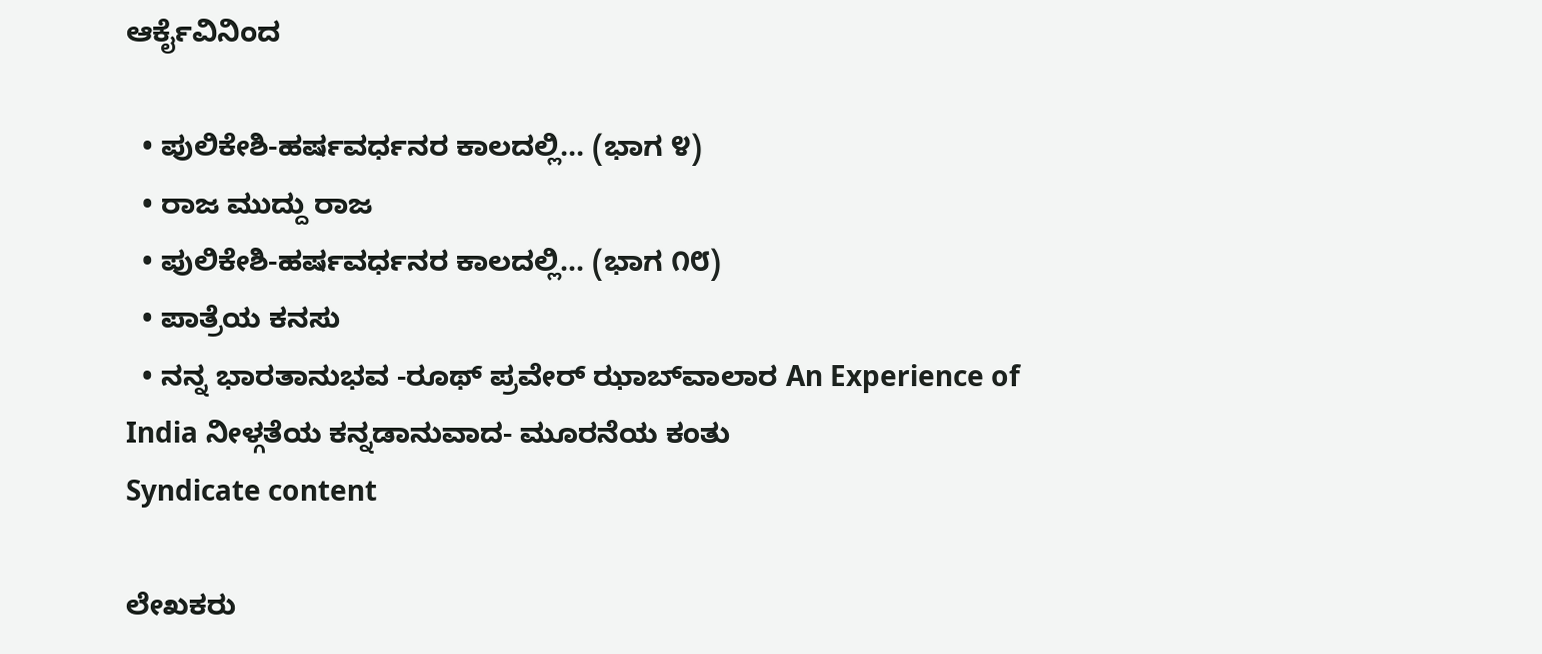ಆರ್ಕೈವಿನಿಂದ

  • ಪುಲಿಕೇಶಿ-ಹರ್ಷವರ್ಧನರ ಕಾಲದಲ್ಲಿ... (ಭಾಗ ೪)
  • ರಾಜ ಮುದ್ದು ರಾಜ
  • ಪುಲಿಕೇಶಿ-ಹರ್ಷವರ್ಧನರ ಕಾಲದಲ್ಲಿ... (ಭಾಗ ೧೮)
  • ಪಾತ್ರೆಯ ಕನಸು
  • ನನ್ನ ಭಾರತಾನುಭವ -ರೂಥ್ ಪ್ರವೇರ್ ಝಾಬ್‍ವಾಲಾರ An Experience of India ನೀಳ್ಗತೆಯ ಕನ್ನಡಾನುವಾದ- ಮೂರನೆಯ ಕಂತು
Syndicate content

ಲೇಖಕರು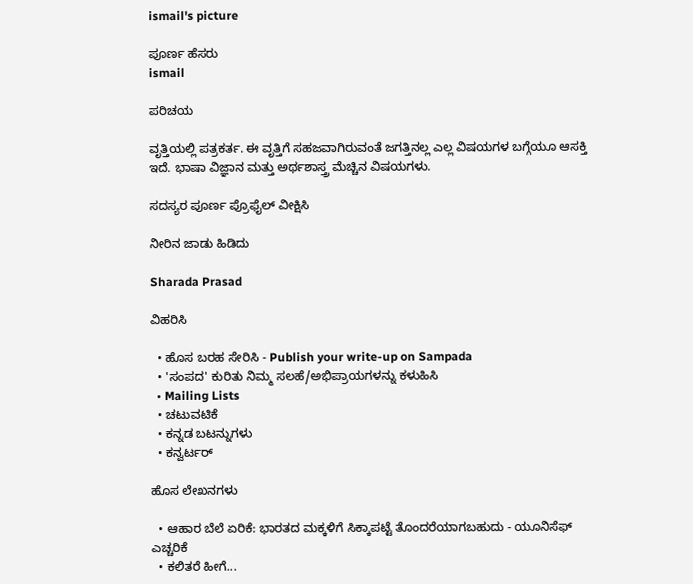ismail's picture

ಪೂರ್ಣ ಹೆಸರು
ismail

ಪರಿಚಯ

ವೃತ್ತಿಯಲ್ಲಿ ಪತ್ರಕರ್ತ. ಈ ವೃತ್ತಿಗೆ ಸಹಜವಾಗಿರುವಂತೆ ಜಗತ್ತಿನಲ್ಲ ಎಲ್ಲ ವಿಷಯಗಳ ಬಗ್ಗೆಯೂ ಆಸಕ್ತಿ ಇದೆ. ಭಾಷಾ ವಿಜ್ಞಾನ ಮತ್ತು ಅರ್ಥಶಾಸ್ತ್ರ ಮೆಚ್ಚಿನ ವಿಷಯಗಳು.

ಸದಸ್ಯರ ಪೂರ್ಣ ಪ್ರೊಫೈಲ್ ವೀಕ್ಷಿಸಿ

ನೀರಿನ ಜಾಡು ಹಿಡಿದು

Sharada Prasad

ವಿಹರಿಸಿ

  • ಹೊಸ ಬರಹ ಸೇರಿಸಿ - Publish your write-up on Sampada
  • 'ಸಂಪದ' ಕುರಿತು ನಿಮ್ಮ ಸಲಹೆ/ಅಭಿಪ್ರಾಯಗಳನ್ನು ಕಳುಹಿಸಿ
  • Mailing Lists
  • ಚಟುವಟಿಕೆ
  • ಕನ್ನಡ ಬಟನ್ನುಗಳು
  • ಕನ್ವರ್ಟರ್

ಹೊಸ ಲೇಖನಗಳು

  • ಆಹಾರ ಬೆಲೆ ಏರಿಕೆ: ಭಾರತದ ಮಕ್ಕಳಿಗೆ ಸಿಕ್ಕಾಪಟ್ಟೆ ತೊಂದರೆಯಾಗಬಹುದು - ಯೂನಿಸೆಫ್ ಎಚ್ಚರಿಕೆ
  • ಕಲಿತರೆ ಹೀಗೆ...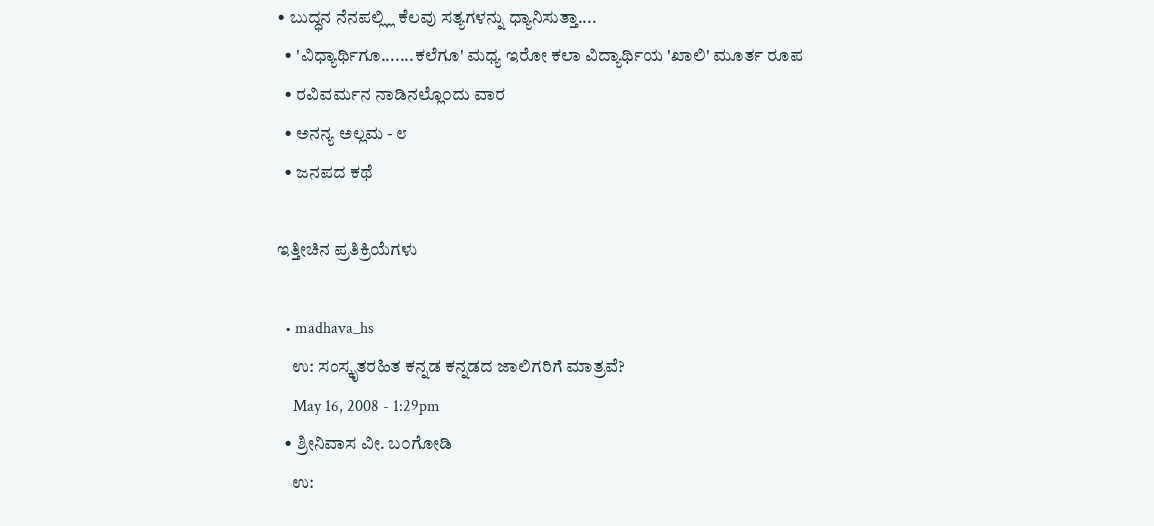• ಬುದ್ಧನ ನೆನಪಲ್ಲ್ಲಿ ಕೆಲವು ಸತ್ಯಗಳನ್ನು ಧ್ಯಾನಿಸುತ್ತಾ....
  • 'ವಿಧ್ಯಾರ್ಥಿಗೂ.......ಕಲೆಗೂ' ಮಧ್ಯ ಇರೋ ಕಲಾ ವಿದ್ಯಾರ್ಥಿಯ 'ಖಾಲಿ' ಮೂರ್ತ ರೂಪ
  • ರವಿವರ್ಮನ ನಾಡಿನಲ್ಲೊ೦ದು ವಾರ
  • ಅನನ್ಯ ಅಲ್ಲಮ - ೮
  • ಜನಪದ ಕಥೆ

ಇತ್ತೀಚಿನ ಪ್ರತಿಕ್ರಿಯೆಗಳು

  • madhava_hs
    ಉ: ಸಂಸ್ಕೃತರಹಿತ ಕನ್ನಡ ಕನ್ನಡದ ಜಾಲಿಗರಿಗೆ ಮಾತ್ರವೆ?
    May 16, 2008 - 1:29pm
  • ಶ್ರೀನಿವಾಸ ವೀ. ಬ೦ಗೋಡಿ
    ಉ: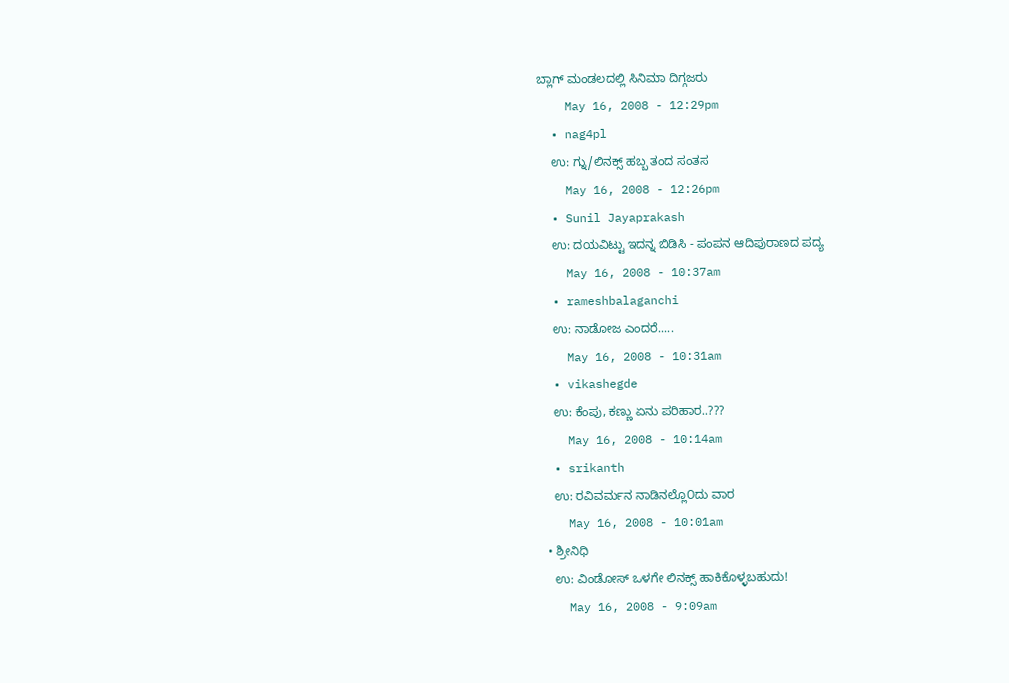ಬ್ಲಾಗ್ ಮಂಡಲದಲ್ಲಿ ಸಿನಿಮಾ ದಿಗ್ಗಜರು
    May 16, 2008 - 12:29pm
  • nag4pl
    ಉ: ಗ್ನು/ಲಿನಕ್ಸ್ ಹಬ್ಬ ತಂದ ಸಂತಸ
    May 16, 2008 - 12:26pm
  • Sunil Jayaprakash
    ಉ: ದಯವಿಟ್ಟು ಇದನ್ನ ಬಿಡಿಸಿ - ಪಂಪನ ಆದಿಪುರಾಣದ ಪದ್ಯ
    May 16, 2008 - 10:37am
  • rameshbalaganchi
    ಉ: ನಾಡೋಜ ಎಂದರೆ.....
    May 16, 2008 - 10:31am
  • vikashegde
    ಉ: ಕೆಂಪು, ಕಣ್ಣು ಏನು ಪರಿಹಾರ..???
    May 16, 2008 - 10:14am
  • srikanth
    ಉ: ರವಿವರ್ಮನ ನಾಡಿನಲ್ಲೊ೦ದು ವಾರ
    May 16, 2008 - 10:01am
  • ಶ್ರೀನಿಧಿ
    ಉ: ವಿಂಡೋಸ್ ಒಳಗೇ ಲಿನಕ್ಸ್ ಹಾಕಿಕೊಳ್ಳಬಹುದು!
    May 16, 2008 - 9:09am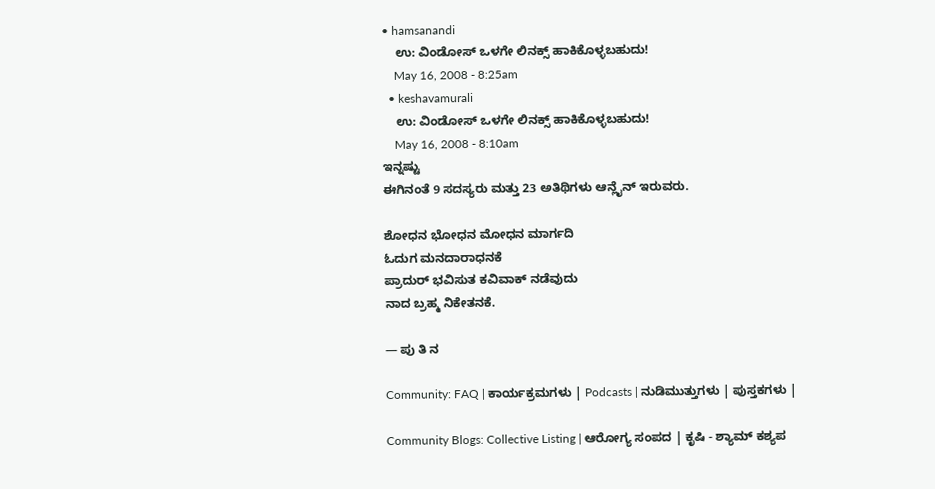• hamsanandi
    ಉ: ವಿಂಡೋಸ್ ಒಳಗೇ ಲಿನಕ್ಸ್ ಹಾಕಿಕೊಳ್ಳಬಹುದು!
    May 16, 2008 - 8:25am
  • keshavamurali
    ಉ: ವಿಂಡೋಸ್ ಒಳಗೇ ಲಿನಕ್ಸ್ ಹಾಕಿಕೊಳ್ಳಬಹುದು!
    May 16, 2008 - 8:10am
ಇನ್ನಷ್ಟು
ಈಗಿನಂತೆ 9 ಸದಸ್ಯರು ಮತ್ತು 23 ಅತಿಥಿಗಳು ಆನ್ಲೈನ್ ಇರುವರು.

ಶೋಧನ ಭೋಧನ ಮೋಧನ ಮಾರ್ಗದಿ
ಓದುಗ ಮನದಾರಾಧನಕೆ
ಪ್ರಾದುರ್ ಭವಿಸುತ ಕವಿವಾಕ್ ನಡೆವುದು
ನಾದ ಬ್ರಹ್ಮ ನಿಕೇತನಕೆ.

— ಪು ತಿ ನ

Community: FAQ | ಕಾರ್ಯಕ್ರಮಗಳು | Podcasts | ನುಡಿಮುತ್ತುಗಳು | ಪುಸ್ತಕಗಳು |

Community Blogs: Collective Listing | ಆರೋಗ್ಯ ಸಂಪದ | ಕೃಷಿ - ಶ್ಯಾಮ್ ಕಶ್ಯಪ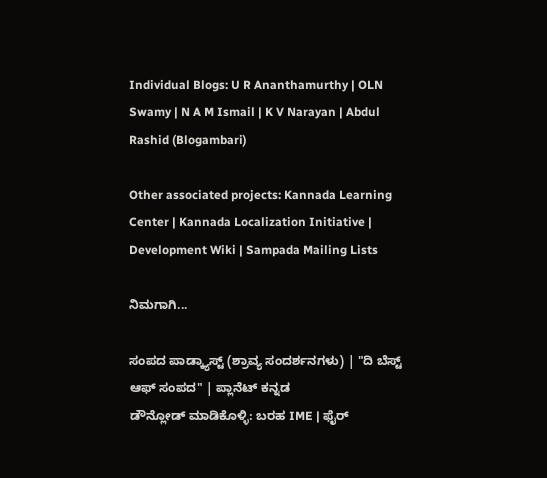Individual Blogs: U R Ananthamurthy | OLN Swamy | N A M Ismail | K V Narayan | Abdul Rashid (Blogambari)

Other associated projects: Kannada Learning Center | Kannada Localization Initiative | Development Wiki | Sampada Mailing Lists

ನಿಮಗಾಗಿ...

ಸಂಪದ ಪಾಡ್ಕ್ಯಾಸ್ಟ್ (ಶ್ರಾವ್ಯ ಸಂದರ್ಶನಗಳು) | "ದಿ ಬೆಸ್ಟ್ ಆಫ್ ಸಂಪದ" | ಪ್ಲಾನೆಟ್ ಕನ್ನಡ
ಡೌನ್ಲೋಡ್ ಮಾಡಿಕೊಳ್ಳಿ: ಬರಹ IME | ಫೈರ್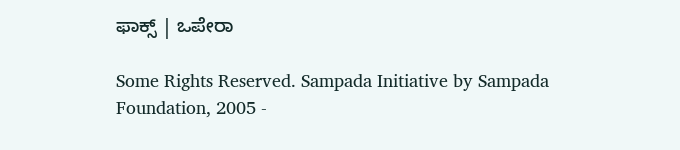ಫಾಕ್ಸ್ | ಒಪೇರಾ

Some Rights Reserved. Sampada Initiative by Sampada Foundation, 2005 -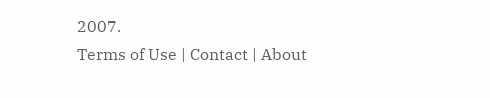2007.
Terms of Use | Contact | About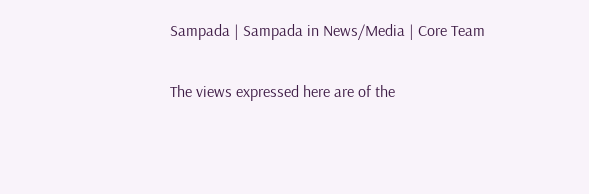Sampada | Sampada in News/Media | Core Team

The views expressed here are of the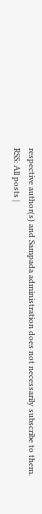respective author(s) and Sampada administration does not necessarily subscribe to them.
RSS: All posts |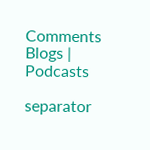Comments
Blogs | Podcasts

separator